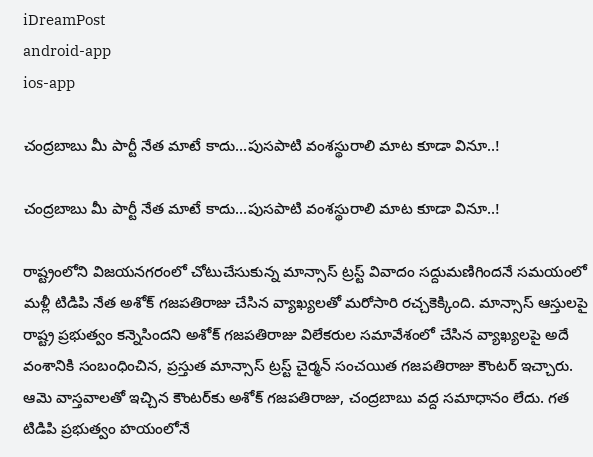iDreamPost
android-app
ios-app

చంద్ర‌బాబు మీ పార్టీ నేత మాటే కాదు…పుస‌పాటి వంశ‌స్థురాలి మాట కూడా వినూ..!

చంద్ర‌బాబు మీ పార్టీ నేత మాటే కాదు…పుస‌పాటి వంశ‌స్థురాలి మాట కూడా వినూ..!

రాష్ట్రంలోని విజ‌య‌న‌గ‌రంలో చోటుచేసుకున్న మాన్సాస్ ట్ర‌స్ట్‌ వివాదం స‌ద్దుమ‌ణిగింద‌నే స‌మ‌యంలో మ‌ళ్లీ టిడిపి నేత అశోక్ గ‌జ‌ప‌తిరాజు చేసిన వ్యాఖ్య‌ల‌తో మ‌రోసారి ర‌చ్చ‌కెక్కింది. మాన్సాస్ ఆస్తుల‌పై రాష్ట్ర ప్ర‌భుత్వం క‌న్నెసింద‌ని అశోక్ గ‌జ‌ప‌తిరాజు విలేక‌రుల స‌మావేశంలో చేసిన వ్యాఖ్య‌ల‌పై అదే వంశానికి సంబంధించిన, ప్రస్తుత మాన్సాస్ ట్ర‌స్ట్ చైర్మ‌న్ సంచ‌యిత గ‌జ‌ప‌తిరాజు కౌంట‌ర్ ఇచ్చారు. ఆమె వాస్త‌వాల‌తో ఇచ్చిన కౌంట‌ర్‌కు అశోక్ గ‌జ‌ప‌తిరాజు, చంద్ర‌బాబు వ‌ద్ద స‌మాధానం లేదు. గ‌త టిడిపి ప్ర‌భుత్వం హ‌యంలోనే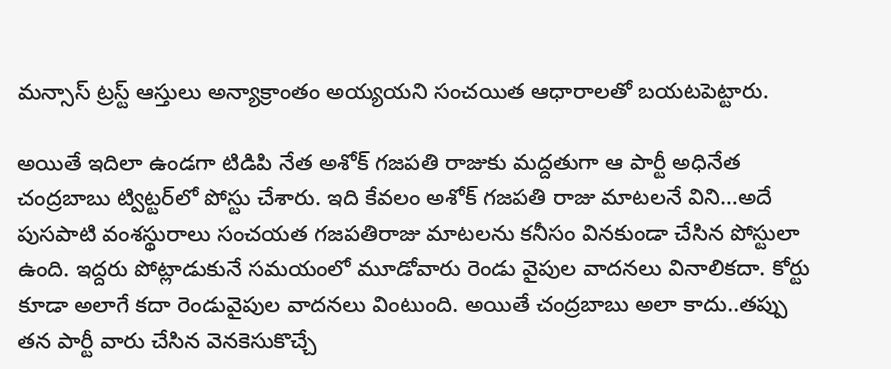మ‌న్సాస్ ట్ర‌స్ట్ ఆస్తులు అన్యాక్రాంతం అయ్య‌య‌ని సంచ‌యిత ఆధారాల‌తో బ‌య‌ట‌పెట్టారు.

అయితే ఇదిలా ఉండ‌గా టిడిపి నేత అశోక్ గ‌జ‌ప‌తి రాజుకు మ‌ద్ద‌తుగా ఆ పార్టీ అధినేత చంద్ర‌బాబు ట్విట్ట‌ర్‌లో పోస్టు చేశారు. ఇది కేవ‌లం అశోక్ గ‌జ‌ప‌తి రాజు మాట‌ల‌నే విని…అదే పుస‌పాటి వంశ‌స్థురాలు సంచ‌య‌త గ‌జ‌ప‌తిరాజు మాట‌ల‌ను క‌నీసం విన‌కుండా చేసిన పోస్టులా ఉంది. ఇద్ద‌రు పోట్లాడుకునే సమ‌యంలో మూడోవారు రెండు వైపుల వాద‌న‌లు వినాలిక‌దా. కోర్టు కూడా అలాగే క‌దా రెండువైపుల వాద‌న‌లు వింటుంది. అయితే చంద్ర‌బాబు అలా కాదు..త‌ప్పు త‌న పార్టీ వారు చేసిన వెన‌కెసుకొచ్చే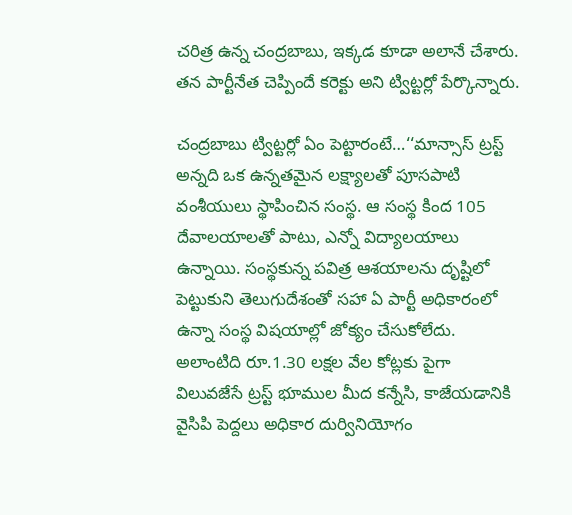చ‌రిత్ర ఉన్న చంద్ర‌బాబు, ఇక్క‌డ కూడా అలానే చేశారు. త‌న పార్టీనేత చెప్పిందే క‌రెక్టు అని ట్విట్ట‌ర్లో పేర్కొన్నారు.

చంద్ర‌బాబు ట్విట్ట‌ర్లో ఏం పెట్టారంటే…‘‘మాన్సాస్ ట్రస్ట్ అన్నది ఒక ఉన్నతమైన లక్ష్యాలతో పూసపాటి వంశీయులు స్థాపించిన సంస్థ. ఆ సంస్థ కింద 105 దేవాలయాలతో పాటు, ఎన్నో విద్యాలయాలు ఉన్నాయి. సంస్థకున్న పవిత్ర ఆశయాలను దృష్టిలో పెట్టుకుని తెలుగుదేశంతో సహా ఏ పార్టీ అధికారంలో ఉన్నా సంస్థ విషయాల్లో జోక్యం చేసుకోలేదు. అలాంటిది రూ.1.30 ల‌క్ష‌ల వేల కోట్లకు పైగా విలువజేసే ట్రస్ట్ భూముల మీద కన్నేసి, కాజేయడానికి వైసిపి పెద్దలు అధికార దుర్వినియోగం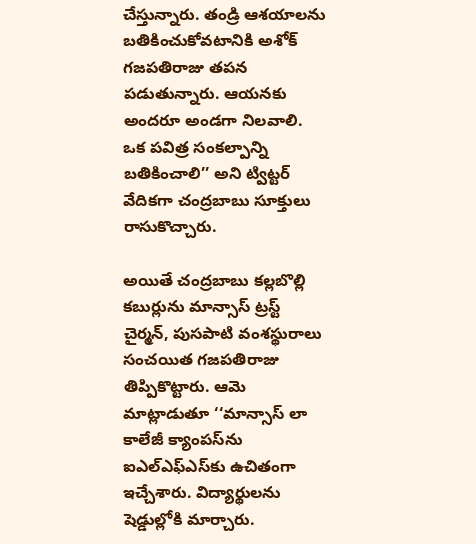చేస్తున్నారు. తండ్రి ఆశయాలను బతికించుకోవటానికి అశోక్ గ‌జ‌ప‌తిరాజు తపన పడుతున్నారు. ఆయనకు అందరూ అండగా నిలవాలి. ఒక పవిత్ర సంకల్పాన్ని బతికించాలి’’ అని ట్విట్ట‌ర్ వేదిక‌గా చంద్ర‌బాబు సూక్తులు రాసుకొచ్చారు.

అయితే చంద్ర‌బాబు క‌ల్ల‌బొల్లి క‌బుర్లును మాన్సాస్ ట్ర‌స్ట్ చైర్మ‌న్‌, పుస‌పాటి వంశ‌స్థురాలు సంచయిత గ‌జ‌ప‌తిరాజు తిప్పికొట్టారు. ఆమె మాట్లాడుతూ ‘‘మాన్సాస్‌ లా కాలేజీ క్యాంపస్‌ను ఐఎల్‌ఎఫ్‌ఎస్‌కు ఉచితంగా ఇచ్చేశారు. విద్యార్థులను షెడ్డుల్లోకి మార్చారు.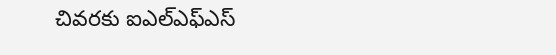చివరకు ఐఎల్‌ఎఫ్‌ఎస్‌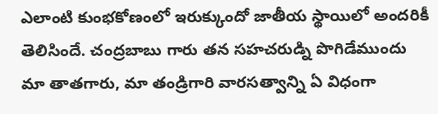ఎలాంటి కుంభకోణంలో ఇరుక్కుందో జాతీయ స్థాయిలో అందరికీ తెలిసిందే. చంద్రబాబు గారు తన సహచరుడ్ని పొగిడేముందు మా తాతగారు, మా తండ్రిగారి వారసత్వాన్ని ఏ విధంగా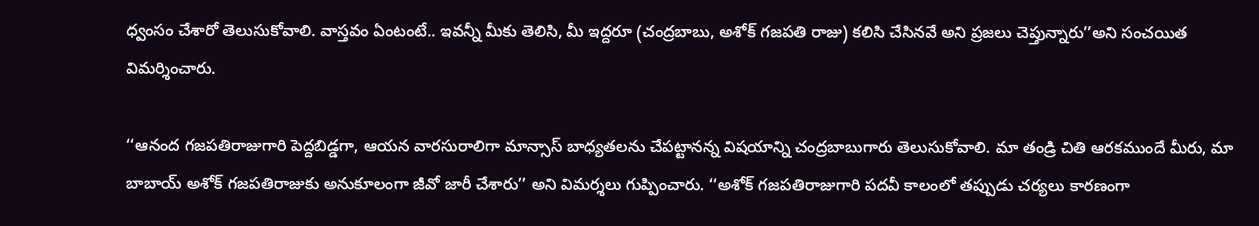ధ్వంసం చేశారో తెలుసుకోవాలి. వాస్తవం ఏంటంటే.. ఇవన్నీ మీకు తెలిసి, మీ ఇద్దరూ (చంద్ర‌బాబు, అశోక్ గ‌జ‌ప‌తి రాజు) కలిసి చేసినవే అని ప్రజలు చెప్తున్నారు’’అని సంచయిత విమర్శించారు.

‘‘ఆనంద గజపతిరాజుగారి పెద్దబిడ్డగా, ఆయన వారసురాలిగా మాన్సాస్‌ బాధ్యతలను చేపట్టానన్న విషయాన్ని చంద్రబాబుగారు తెలుసుకోవాలి. మా తండ్రి చితి ఆరకముందే మీరు, మా బాబాయ్‌ అశోక్‌ గజపతిరాజుకు అనుకూలంగా జీవో జారీ చేశారు’’ అని విమర్శలు గుప్పించారు. ‘‘అశోక్‌ గజపతిరాజుగారి పదవీ కాలంలో తప్పుడు చర్యలు కారణంగా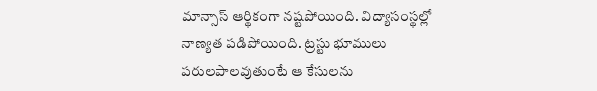మాన్సాస్‌ ఆర్థికంగా నష్టపోయింది. విద్యాసంస్థల్లో నాణ్యత పడిపోయింది. ట్రస్టు భూములు పరులపాలవుతుంటే ఆ కేసులను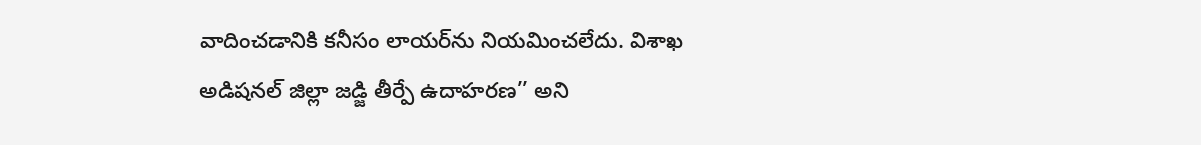వాదించడానికి కనీసం లాయర్‌ను నియమించలేదు. విశాఖ అడిషనల్‌ జిల్లా జడ్జి తీర్పే ఉదాహరణ’’ అని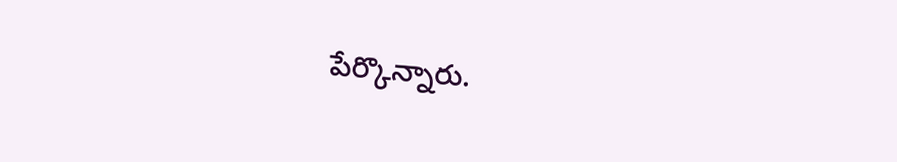పేర్కొన్నారు.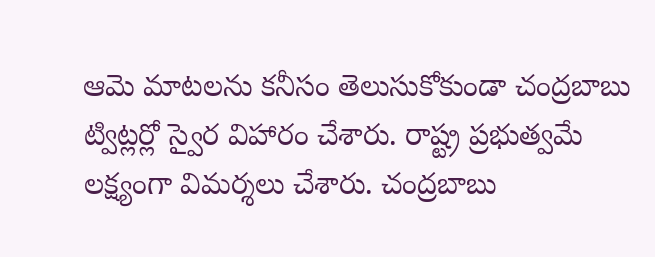ఆమె మాట‌ల‌ను క‌నీసం తెలుసుకోకుండా చంద్ర‌బాబు ట్విట్ల‌ర్లో స్వైర విహారం చేశారు. రాష్ట్ర ప్ర‌భుత్వ‌మే ల‌క్ష్యంగా విమ‌ర్శ‌లు చేశారు. చంద్ర‌బాబు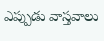ఎప్పుడు వాస్త‌వాలు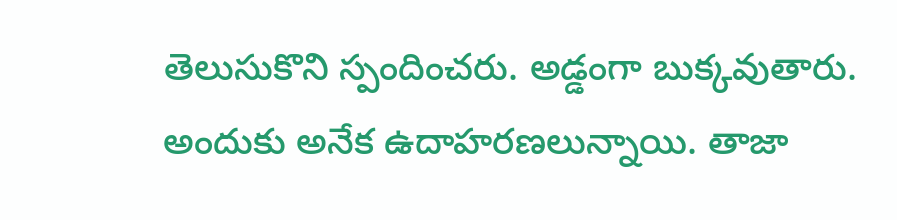తెలుసుకొని స్పందించ‌రు. అడ్డంగా బుక్క‌వుతారు. అందుకు అనేక ఉదాహ‌ర‌ణ‌లున్నాయి. తాజా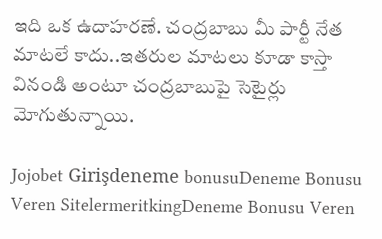ఇది ఒక ఉదాహ‌ర‌ణే. చంద్ర‌బాబు మీ పార్టీ నేత మాటలే కాదు..ఇత‌రుల మాట‌లు కూడా కాస్తా వినండి అంటూ చంద్ర‌బాబుపై సెటైర్లు మోగుతున్నాయి.

Jojobet Girişdeneme bonusuDeneme Bonusu Veren SitelermeritkingDeneme Bonusu Veren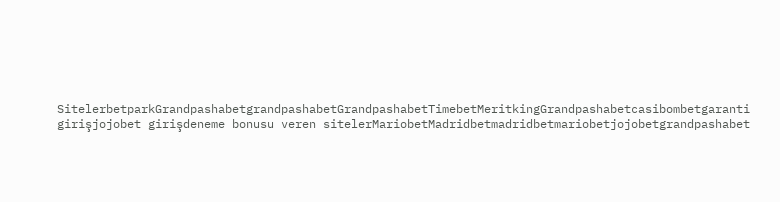SitelerbetparkGrandpashabetgrandpashabetGrandpashabetTimebetMeritkingGrandpashabetcasibombetgaranti girişjojobet girişdeneme bonusu veren sitelerMariobetMadridbetmadridbetmariobetjojobetgrandpashabet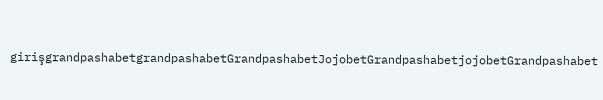girişgrandpashabetgrandpashabetGrandpashabetJojobetGrandpashabetjojobetGrandpashabet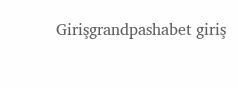Girişgrandpashabet giriş